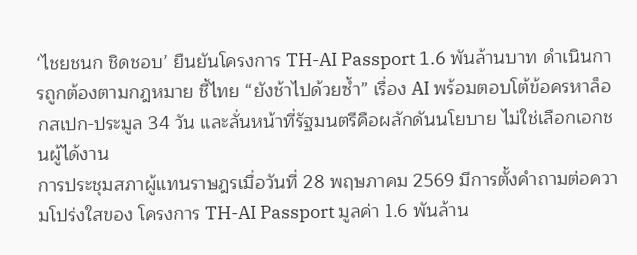‘ไชยชนก ชิดชอบ’ ยืนยันโครงการ TH-AI Passport 1.6 พันล้านบาท ดำเนินการถูกต้องตามกฎหมาย ชี้ไทย “ยังช้าไปด้วยซ้ำ” เรื่อง AI พร้อมตอบโต้ข้อครหาล็อกสเปก-ประมูล 34 วัน และลั่นหน้าที่รัฐมนตรีคือผลักดันนโยบาย ไม่ใช่เลือกเอกชนผู้ได้งาน
การประชุมสภาผู้แทนราษฎรเมื่อวันที่ 28 พฤษภาคม 2569 มีการตั้งคำถามต่อความโปร่งใสของ โครงการ TH-AI Passport มูลค่า 1.6 พันล้าน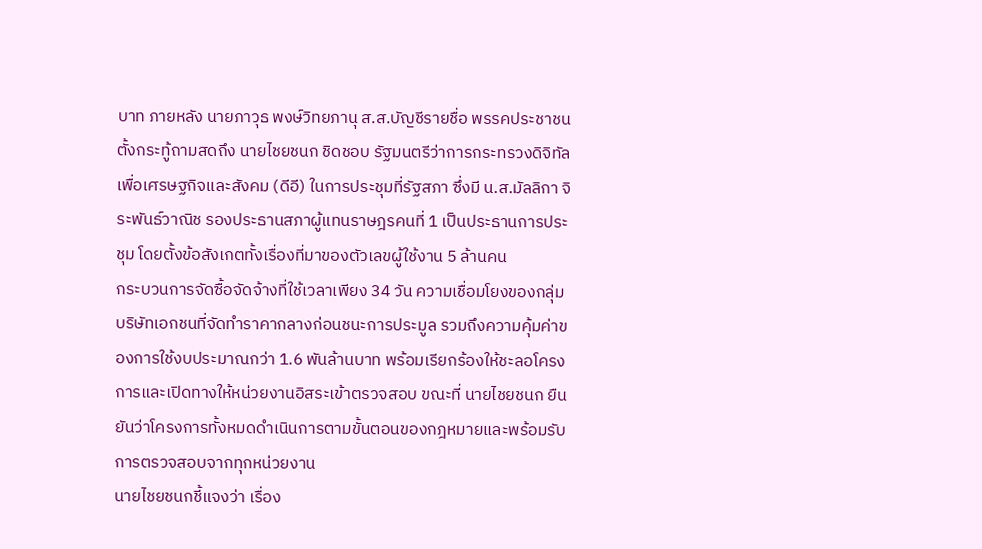บาท ภายหลัง นายภาวุธ พงษ์วิทยภานุ ส.ส.บัญชีรายชื่อ พรรคประชาชน ตั้งกระทู้ถามสดถึง นายไชยชนก ชิดชอบ รัฐมนตรีว่าการกระทรวงดิจิทัลเพื่อเศรษฐกิจและสังคม (ดีอี) ในการประชุมที่รัฐสภา ซึ่งมี น.ส.มัลลิกา จิระพันธ์วาณิช รองประธานสภาผู้แทนราษฎรคนที่ 1 เป็นประธานการประชุม โดยตั้งข้อสังเกตทั้งเรื่องที่มาของตัวเลขผู้ใช้งาน 5 ล้านคน
กระบวนการจัดซื้อจัดจ้างที่ใช้เวลาเพียง 34 วัน ความเชื่อมโยงของกลุ่มบริษัทเอกชนที่จัดทำราคากลางก่อนชนะการประมูล รวมถึงความคุ้มค่าของการใช้งบประมาณกว่า 1.6 พันล้านบาท พร้อมเรียกร้องให้ชะลอโครงการและเปิดทางให้หน่วยงานอิสระเข้าตรวจสอบ ขณะที่ นายไชยชนก ยืนยันว่าโครงการทั้งหมดดำเนินการตามขั้นตอนของกฎหมายและพร้อมรับการตรวจสอบจากทุกหน่วยงาน
นายไชยชนกชี้แจงว่า เรื่อง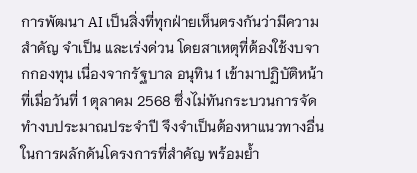การพัฒนา AI เป็นสิ่งที่ทุกฝ่ายเห็นตรงกันว่ามีความสำคัญ จำเป็น และเร่งด่วน โดยสาเหตุที่ต้องใช้งบจากกองทุน เนื่องจากรัฐบาล อนุทิน 1 เข้ามาปฏิบัติหน้าที่เมื่อวันที่ 1 ตุลาคม 2568 ซึ่งไม่ทันกระบวนการจัดทำงบประมาณประจำปี จึงจำเป็นต้องหาแนวทางอื่นในการผลักดันโครงการที่สำคัญ พร้อมย้ำ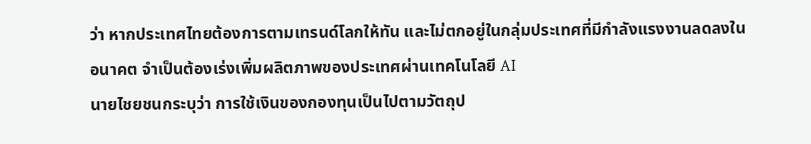ว่า หากประเทศไทยต้องการตามเทรนด์โลกให้ทัน และไม่ตกอยู่ในกลุ่มประเทศที่มีกำลังแรงงานลดลงในอนาคต จำเป็นต้องเร่งเพิ่มผลิตภาพของประเทศผ่านเทคโนโลยี AI
นายไชยชนกระบุว่า การใช้เงินของกองทุนเป็นไปตามวัตถุป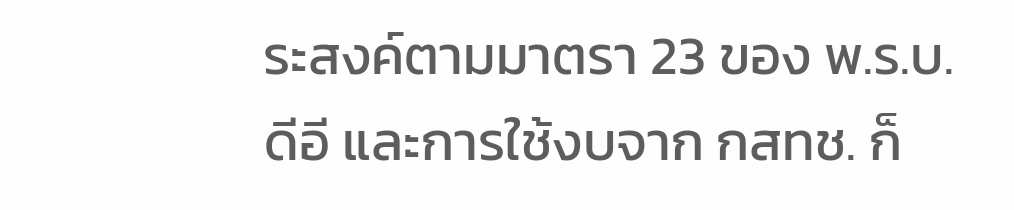ระสงค์ตามมาตรา 23 ของ พ.ร.บ.ดีอี และการใช้งบจาก กสทช. ก็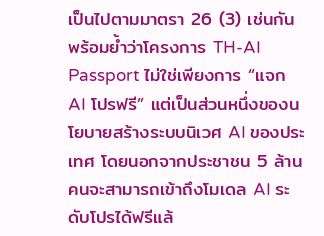เป็นไปตามมาตรา 26 (3) เช่นกัน พร้อมย้ำว่าโครงการ TH-AI Passport ไม่ใช่เพียงการ “แจก AI โปรฟรี” แต่เป็นส่วนหนึ่งของนโยบายสร้างระบบนิเวศ AI ของประเทศ โดยนอกจากประชาชน 5 ล้านคนจะสามารถเข้าถึงโมเดล AI ระดับโปรได้ฟรีแล้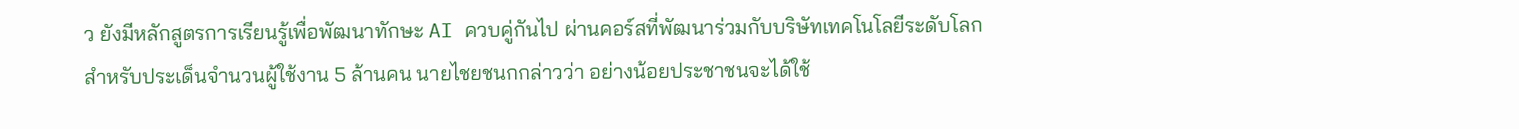ว ยังมีหลักสูตรการเรียนรู้เพื่อพัฒนาทักษะ AI ควบคู่กันไป ผ่านคอร์สที่พัฒนาร่วมกับบริษัทเทคโนโลยีระดับโลก
สำหรับประเด็นจำนวนผู้ใช้งาน 5 ล้านคน นายไชยชนกกล่าวว่า อย่างน้อยประชาชนจะได้ใช้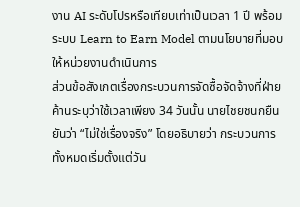งาน AI ระดับโปรหรือเทียบเท่าเป็นเวลา 1 ปี พร้อมระบบ Learn to Earn Model ตามนโยบายที่มอบให้หน่วยงานดำเนินการ
ส่วนข้อสังเกตเรื่องกระบวนการจัดซื้อจัดจ้างที่ฝ่ายค้านระบุว่าใช้เวลาเพียง 34 วันนั้น นายไชยชนกยืนยันว่า “ไม่ใช่เรื่องจริง” โดยอธิบายว่า กระบวนการทั้งหมดเริ่มตั้งแต่วัน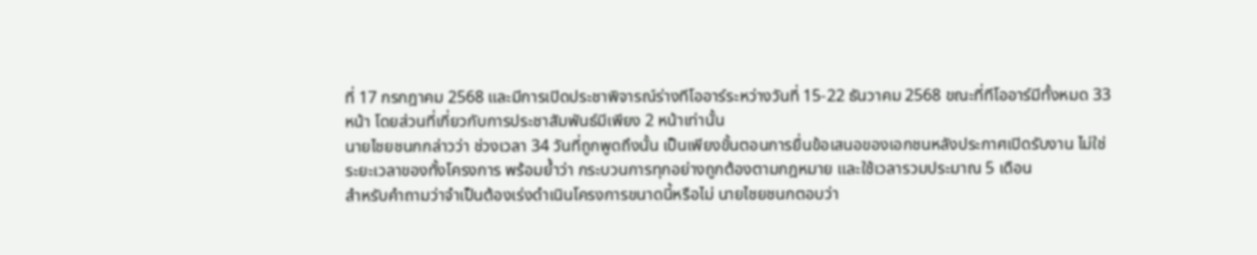ที่ 17 กรกฎาคม 2568 และมีการเปิดประชาพิจารณ์ร่างทีโออาร์ระหว่างวันที่ 15-22 ธันวาคม 2568 ขณะที่ทีโออาร์มีทั้งหมด 33 หน้า โดยส่วนที่เกี่ยวกับการประชาสัมพันธ์มีเพียง 2 หน้าเท่านั้น
นายไชยชนกกล่าวว่า ช่วงเวลา 34 วันที่ถูกพูดถึงนั้น เป็นเพียงขั้นตอนการยื่นข้อเสนอของเอกชนหลังประกาศเปิดรับงาน ไม่ใช่ระยะเวลาของทั้งโครงการ พร้อมย้ำว่า กระบวนการทุกอย่างถูกต้องตามกฎหมาย และใช้เวลารวมประมาณ 5 เดือน
สำหรับคำถามว่าจำเป็นต้องเร่งดำเนินโครงการขนาดนี้หรือไม่ นายไชยชนกตอบว่า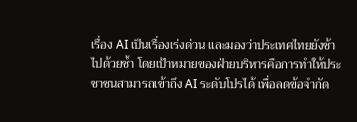เรื่อง AI เป็นเรื่องเร่งด่วน และมองว่าประเทศไทยยังช้าไปด้วยซ้ำ โดยเป้าหมายของฝ่ายบริหารคือการทำให้ประชาชนสามารถเข้าถึง AI ระดับโปรได้ เพื่อลดข้อจำกัด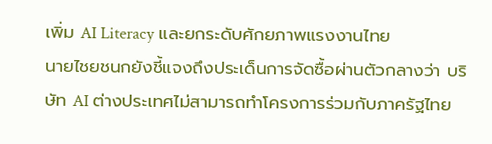เพิ่ม AI Literacy และยกระดับศักยภาพแรงงานไทย
นายไชยชนกยังชี้แจงถึงประเด็นการจัดซื้อผ่านตัวกลางว่า บริษัท AI ต่างประเทศไม่สามารถทำโครงการร่วมกับภาครัฐไทย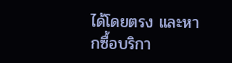ได้โดยตรง และหากซื้อบริกา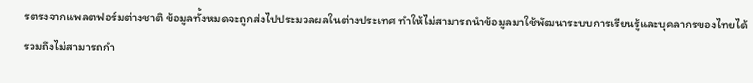รตรงจากแพลตฟอร์มต่างชาติ ข้อมูลทั้งหมดจะถูกส่งไปประมวลผลในต่างประเทศ ทำให้ไม่สามารถนำข้อมูลมาใช้พัฒนาระบบการเรียนรู้และบุคลากรของไทยได้ รวมถึงไม่สามารถกำ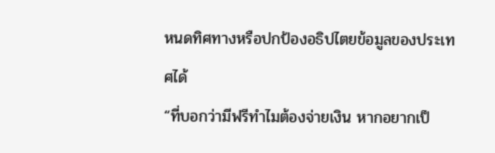หนดทิศทางหรือปกป้องอธิปไตยข้อมูลของประเทศได้
“ที่บอกว่ามีฟรีทำไมต้องจ่ายเงิน หากอยากเป็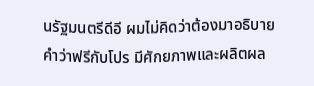นรัฐมนตรีดีอี ผมไม่คิดว่าต้องมาอธิบายคำว่าฟรีกับโปร มีศักยภาพและผลิตผล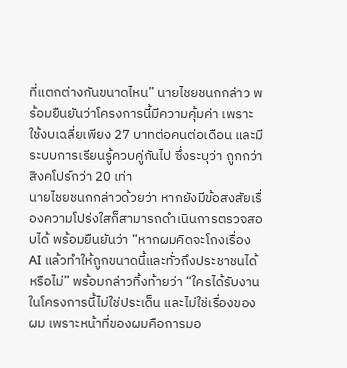ที่แตกต่างกันขนาดไหน” นายไชยชนกกล่าว พร้อมยืนยันว่าโครงการนี้มีความคุ้มค่า เพราะใช้งบเฉลี่ยเพียง 27 บาทต่อคนต่อเดือน และมีระบบการเรียนรู้ควบคู่กันไป ซึ่งระบุว่า ถูกกว่าสิงคโปร์กว่า 20 เท่า
นายไชยชนกกล่าวด้วยว่า หากยังมีข้อสงสัยเรื่องความโปร่งใสก็สามารถดำเนินการตรวจสอบได้ พร้อมยืนยันว่า “หากผมคิดจะโกงเรื่อง AI แล้วทำให้ถูกขนาดนี้และทั่วถึงประชาชนได้หรือไม่” พร้อมกล่าวทิ้งท้ายว่า “ใครได้รับงานในโครงการนี้ไม่ใช่ประเด็น และไม่ใช่เรื่องของผม เพราะหน้าที่ของผมคือการมอ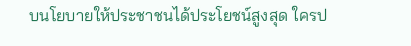บนโยบายให้ประชาชนได้ประโยชน์สูงสุด ใครป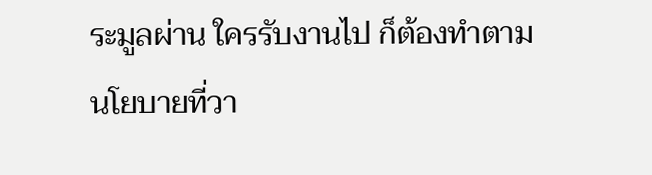ระมูลผ่าน ใครรับงานไป ก็ต้องทำตามนโยบายที่วา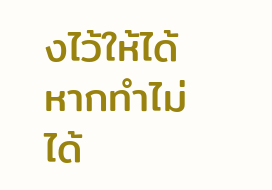งไว้ให้ได้ หากทำไม่ได้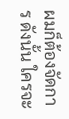ผมก็ต้องจัดการ ดังนั้น ใครจะ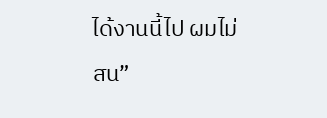ได้งานนี้ไป ผมไม่สน”